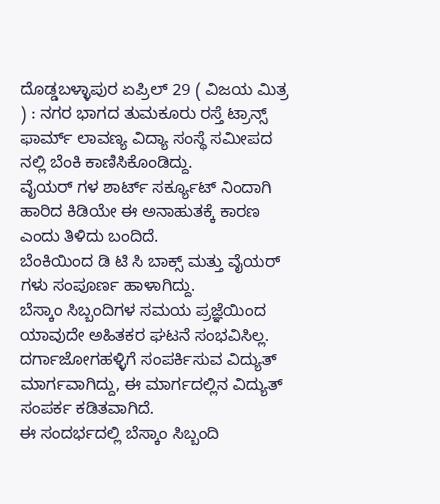ದೊಡ್ಡಬಳ್ಳಾಪುರ ಏಪ್ರಿಲ್ 29 ( ವಿಜಯ ಮಿತ್ರ ) : ನಗರ ಭಾಗದ ತುಮಕೂರು ರಸ್ತೆ ಟ್ರಾನ್ಸ್ ಫಾರ್ಮ್ ಲಾವಣ್ಯ ವಿದ್ಯಾ ಸಂಸ್ಥೆ ಸಮೀಪದ ನಲ್ಲಿ ಬೆಂಕಿ ಕಾಣಿಸಿಕೊಂಡಿದ್ದು.
ವೈಯರ್ ಗಳ ಶಾರ್ಟ್ ಸರ್ಕ್ಯೂಟ್ ನಿಂದಾಗಿ ಹಾರಿದ ಕಿಡಿಯೇ ಈ ಅನಾಹುತಕ್ಕೆ ಕಾರಣ ಎಂದು ತಿಳಿದು ಬಂದಿದೆ.
ಬೆಂಕಿಯಿಂದ ಡಿ ಟಿ ಸಿ ಬಾಕ್ಸ್ ಮತ್ತು ವೈಯರ್ ಗಳು ಸಂಪೂರ್ಣ ಹಾಳಾಗಿದ್ದು.
ಬೆಸ್ಕಾಂ ಸಿಬ್ಬಂದಿಗಳ ಸಮಯ ಪ್ರಜ್ಞೆಯಿಂದ ಯಾವುದೇ ಅಹಿತಕರ ಘಟನೆ ಸಂಭವಿಸಿಲ್ಲ.
ದರ್ಗಾಜೋಗಹಳ್ಳಿಗೆ ಸಂಪರ್ಕಿಸುವ ವಿದ್ಯುತ್ ಮಾರ್ಗವಾಗಿದ್ದು, ಈ ಮಾರ್ಗದಲ್ಲಿನ ವಿದ್ಯುತ್ ಸಂಪರ್ಕ ಕಡಿತವಾಗಿದೆ.
ಈ ಸಂದರ್ಭದಲ್ಲಿ ಬೆಸ್ಕಾಂ ಸಿಬ್ಬಂದಿ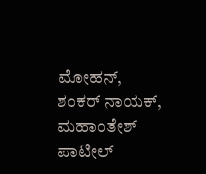ಮೋಹನ್, ಶಂಕರ್ ನಾಯಕ್, ಮಹಾಂತೇಶ್ ಪಾಟೀಲ್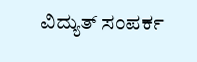ವಿದ್ಯುತ್ ಸಂಪರ್ಕ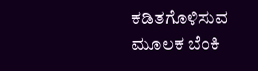ಕಡಿತಗೊಳಿಸುವ ಮೂಲಕ ಬೆಂಕಿ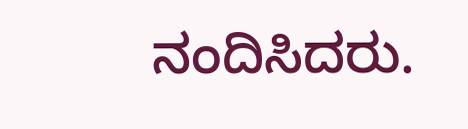ನಂದಿಸಿದರು.